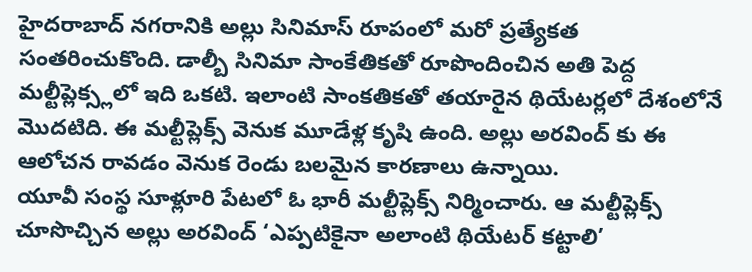హైదరాబాద్ నగరానికి అల్లు సినిమాస్ రూపంలో మరో ప్రత్యేకత సంతరించుకొంది. డాల్బీ సినిమా సాంకేతికతో రూపొందించిన అతి పెద్ద మల్టీప్లెక్స్లలో ఇది ఒకటి. ఇలాంటి సాంకతికతో తయారైన థియేటర్లలో దేశంలోనే మొదటిది. ఈ మల్టీప్లెక్స్ వెనుక మూడేళ్ల కృషి ఉంది. అల్లు అరవింద్ కు ఈ ఆలోచన రావడం వెనుక రెండు బలమైన కారణాలు ఉన్నాయి.
యూవీ సంస్థ సూళ్లూరి పేటలో ఓ భారీ మల్టీప్లెక్స్ నిర్మించారు. ఆ మల్టీప్లెక్స్ చూసొచ్చిన అల్లు అరవింద్ ‘ఎప్పటికైనా అలాంటి థియేటర్ కట్టాలి’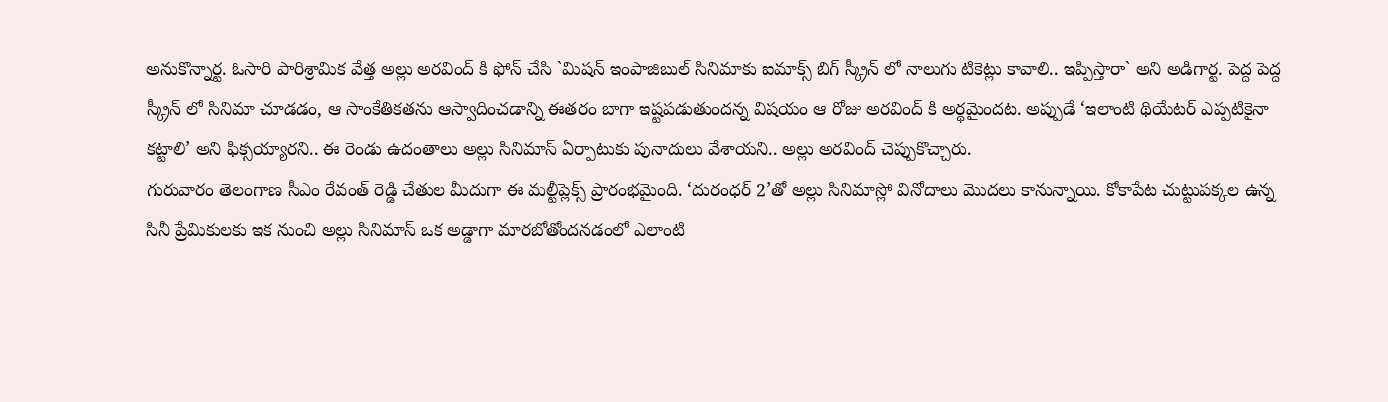అనుకొన్నార్ట. ఓసారి పారిశ్రామిక వేత్త అల్లు అరవింద్ కి ఫోన్ చేసి `మిషన్ ఇంపాజిబుల్ సినిమాకు ఐమాక్స్ బిగ్ స్క్రీన్ లో నాలుగు టికెట్లు కావాలి.. ఇప్పిస్తారా` అని అడిగార్ట. పెద్ద పెద్ద స్క్రీన్ లో సినిమా చూడడం, ఆ సాంకేతికతను ఆస్వాదించడాన్ని ఈతరం బాగా ఇష్టపడుతుందన్న విషయం ఆ రోజు అరవింద్ కి అర్థమైందట. అప్పుడే ‘ఇలాంటి థియేటర్ ఎప్పటికైనా కట్టాలి’ అని ఫిక్సయ్యారని.. ఈ రెండు ఉదంతాలు అల్లు సినిమాస్ ఏర్పాటుకు పునాదులు వేశాయని.. అల్లు అరవింద్ చెప్పుకొచ్చారు.
గురువారం తెలంగాణ సీఎం రేవంత్ రెడ్డి చేతుల మీదుగా ఈ మల్టీప్లెక్స్ ప్రారంభమైంది. ‘దురంధర్ 2’తో అల్లు సినిమాస్లో వినోదాలు మొదలు కానున్నాయి. కోకాపేట చుట్టుపక్కల ఉన్న సినీ ప్రేమికులకు ఇక నుంచి అల్లు సినిమాస్ ఒక అడ్డాగా మారబోతోందనడంలో ఎలాంటి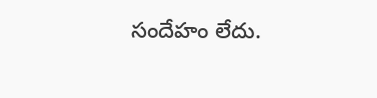సందేహం లేదు.